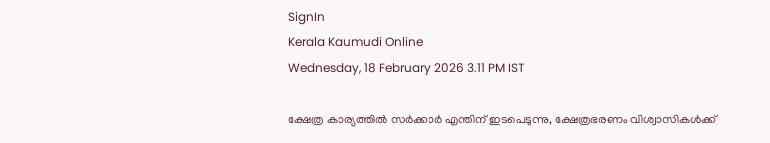SignIn
Kerala Kaumudi Online
Wednesday, 18 February 2026 3.11 PM IST

ക്ഷേത്ര കാര്യത്തിൽ സർക്കാർ എന്തിന് ഇടപെടുന്നു, ക്ഷേത്രഭരണം വിശ്വാസികൾക്ക്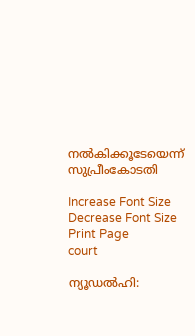നൽകിക്കൂടേയെന്ന് സുപ്രീംകോടതി

Increase Font Size Decrease Font Size Print Page
court

ന്യൂഡൽഹി: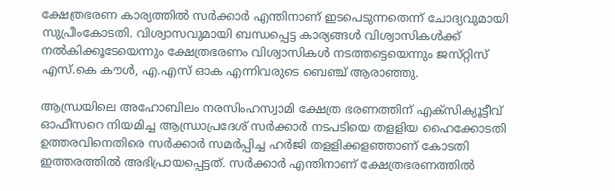ക്ഷേത്രഭരണ കാര്യത്തിൽ സർക്കാർ എന്തിനാണ് ഇടപെടുന്നതെന്ന് ചോദ്യവുമായി സുപ്രീംകോടതി. വിശ്വാസവുമായി ബന്ധപ്പെട്ട കാര്യങ്ങൾ വിശ്വാസികൾക്ക് നൽകിക്കൂടേയെന്നും ക്ഷേത്രഭരണം വിശ്വാസികൾ നടത്തട്ടെയെന്നും ജസ്‌റ്റിസ് എസ്.കെ കൗൾ, എ.എസ് ഓക എന്നിവരുടെ ബെഞ്ച് ആരാഞ്ഞു.

ആന്ധ്രയിലെ അഹോബിലം നരസിംഹസ്വാമി ക്ഷേത്ര ഭരണത്തിന് എക്‌സിക്യൂട്ടീവ് ഓഫീസറെ നിയമിച്ച ആന്ധ്രാപ്രദേശ് സർക്കാർ നടപടിയെ തളളിയ ഹൈക്കോടതി ഉത്തരവിനെതിരെ സർക്കാർ സമർപ്പിച്ച ഹർജി തളളിക്കളഞ്ഞാണ് കോടതി ഇത്തരത്തിൽ അഭിപ്രായപ്പെട്ടത്. സർക്കാർ എന്തിനാണ് ക്ഷേത്രഭരണത്തിൽ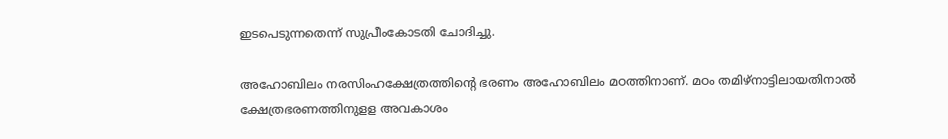ഇടപെടുന്നതെന്ന് സുപ്രീംകോടതി ചോദിച്ചു.

അഹോബിലം നരസിംഹക്ഷേത്രത്തിന്റെ ഭരണം അഹോബിലം മഠത്തിനാണ്. മഠം തമിഴ്‌നാട്ടിലായതിനാൽ ക്ഷേത്രഭരണത്തിനുള‌ള അവകാശം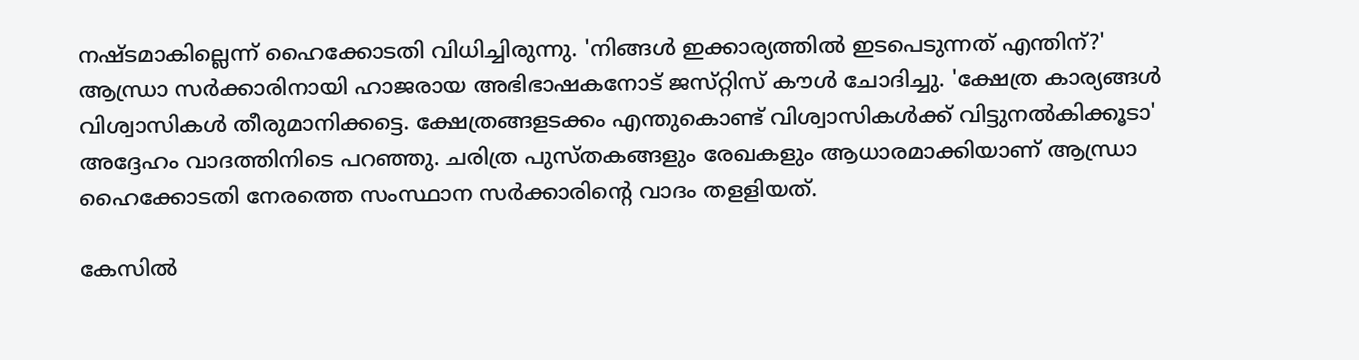നഷ്‌ടമാകില്ലെന്ന് ഹൈക്കോടതി വിധിച്ചിരുന്നു. 'നിങ്ങൾ ഇക്കാര്യത്തിൽ ഇടപെടുന്നത് എന്തിന്?' ആന്ധ്രാ സർക്കാരിനായി ഹാജരായ അഭിഭാഷകനോട് ജസ്‌റ്റിസ് കൗൾ ചോദിച്ചു. 'ക്ഷേത്ര കാര്യങ്ങൾ വിശ്വാസികൾ തീരുമാനിക്കട്ടെ. ക്ഷേത്രങ്ങളടക്കം എന്തുകൊണ്ട് വിശ്വാസികൾക്ക് വിട്ടുനൽകിക്കൂടാ' അദ്ദേഹം വാദത്തിനിടെ പറഞ്ഞു. ചരിത്ര പുസ്‌തകങ്ങളും രേഖകളും ആധാരമാക്കിയാണ് ആന്ധ്രാ ഹൈക്കോടതി നേരത്തെ സംസ്ഥാന സർക്കാരിന്റെ വാദം തളളിയത്.

കേസിൽ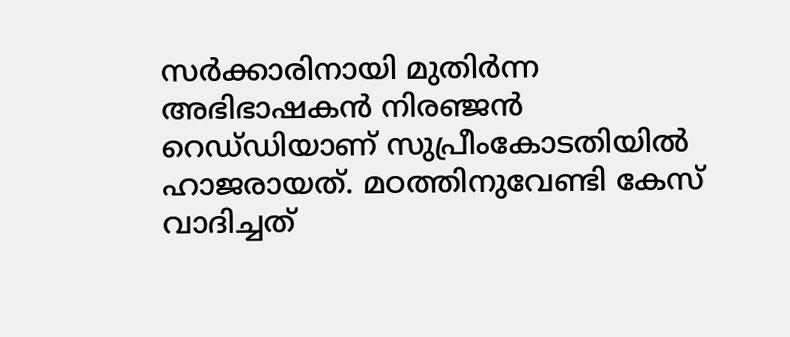സർക്കാരിനായി മുതിർന്ന അഭിഭാഷകൻ നിരഞ്ജൻ റെഡ്‌ഡിയാണ് സുപ്രീംകോടതിയിൽ ഹാജരായത്. മഠത്തിനുവേണ്ടി കേസ് വാദിച്ചത്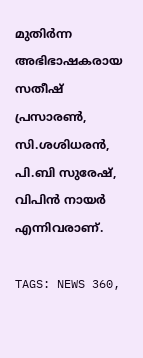മുതിർന്ന അഭിഭാഷകരായ സതീഷ് പ്രസാരൺ, സി.ശശിധരൻ, പി.ബി സുരേഷ്, വിപിൻ നായർ എന്നിവരാണ്.

TAGS: NEWS 360,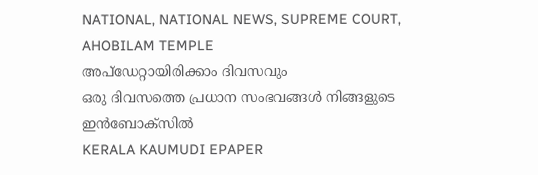NATIONAL, NATIONAL NEWS, SUPREME COURT, AHOBILAM TEMPLE
അപ്ഡേറ്റായിരിക്കാം ദിവസവും
ഒരു ദിവസത്തെ പ്രധാന സംഭവങ്ങൾ നിങ്ങളുടെ ഇൻബോക്സിൽ
KERALA KAUMUDI EPAPER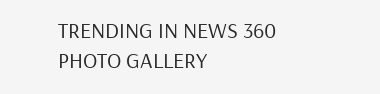TRENDING IN NEWS 360
PHOTO GALLERY